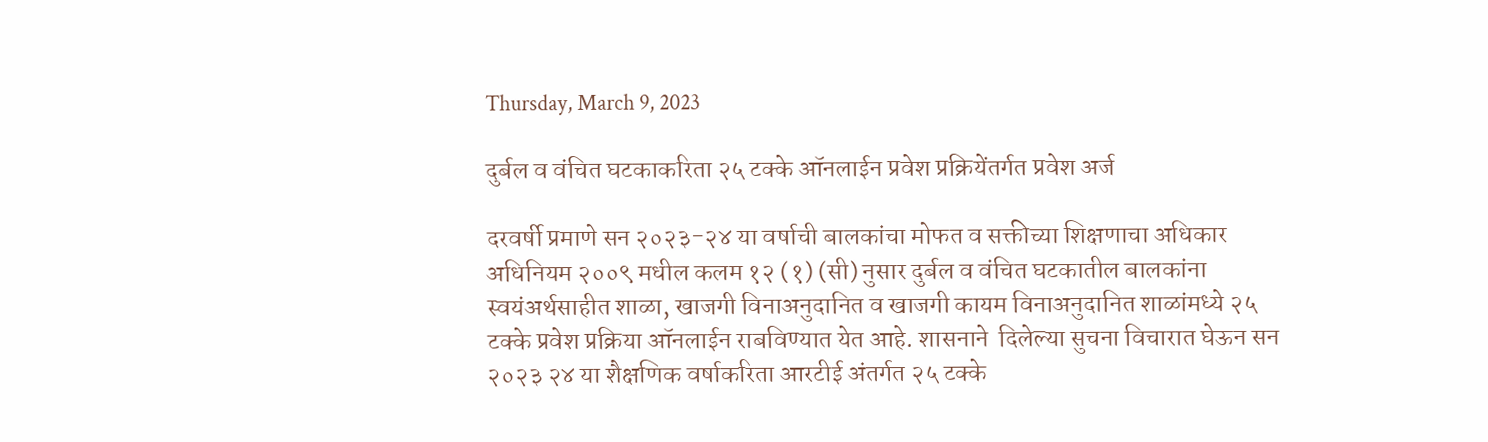Thursday, March 9, 2023

दुर्बल व वंचित घटकाकरिता २५ टक्के ऑनलाईन प्रवेश प्रक्रियेंतर्गत प्रवेश अर्ज

दरवर्षी प्रमाणे सन २०२३-२४ या वर्षाची बालकांचा मोफत व सक्तीच्या शिक्षणाचा अधिकार अधिनियम २००९ मधील कलम १२ (१) (सी) नुसार दुर्बल व वंचित घटकातील बालकांना स्वयंअर्थसाहीत शाळा, खाजगी विनाअनुदानित व खाजगी कायम विनाअनुदानित शाळांमध्ये २५ टक्के प्रवेश प्रक्रिया ऑनलाईन राबविण्यात येत आहे. शासनाने  दिलेल्या सुचना विचारात घेऊन सन २०२३ २४ या शैक्षणिक वर्षाकरिता आरटीई अंतर्गत २५ टक्के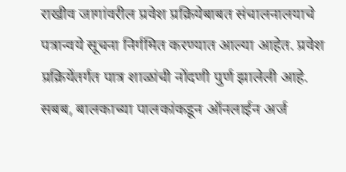राखीव जागांवरील प्रवेश प्रक्रियेबाबत संचालनालयाचे  पत्रान्वये सूचना निर्गमित करण्यात आल्या आहेत. प्रवेश प्रक्रियेंतर्गत पात्र शाळांची नोंदणी पुर्ण झालेली आहे. सबब, बालकाच्या पालकांकडून ऑनलाईन अर्ज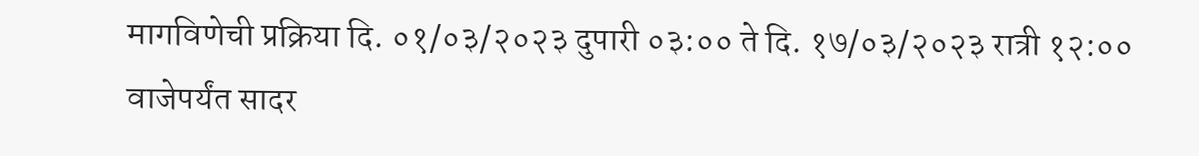मागविणेची प्रक्रिया दि. ०१/०३/२०२३ दुपारी ०३:०० ते दि. १७/०३/२०२३ रात्री १२:०० वाजेपर्यंत सादर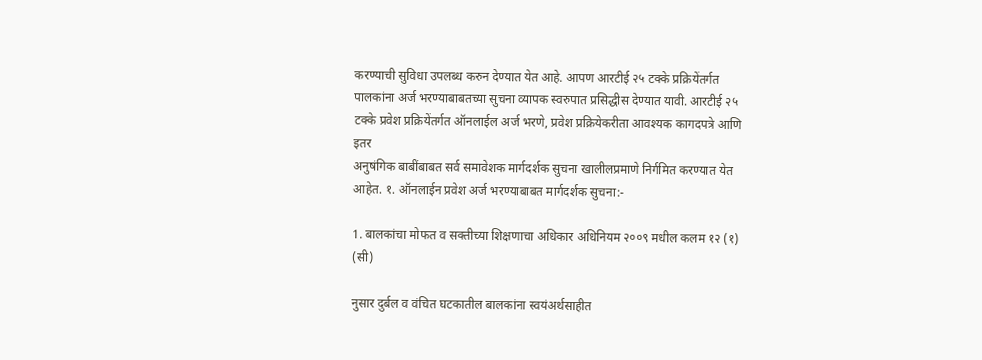करण्याची सुविधा उपलब्ध करुन देण्यात येत आहे. आपण आरटीई २५ टक्के प्रक्रियेंतर्गत पालकांना अर्ज भरण्याबाबतच्या सुचना व्यापक स्वरुपात प्रसिद्धीस देण्यात यावी. आरटीई २५ टक्के प्रवेश प्रक्रियेंतर्गत ऑनलाईल अर्ज भरणे, प्रवेश प्रक्रियेकरीता आवश्यक कागदपत्रे आणि इतर
अनुषंगिक बाबींबाबत सर्व समावेशक मार्गदर्शक सुचना खालीलप्रमाणे निर्गमित करण्यात येत आहेत. १. ऑनलाईन प्रवेश अर्ज भरण्याबाबत मार्गदर्शक सुचना:-

1. बालकांचा मोफत व सक्तीच्या शिक्षणाचा अधिकार अधिनियम २००९ मधील कलम १२ (१) (सी)

नुसार दुर्बल व वंचित घटकातील बालकांना स्वयंअर्थसाहीत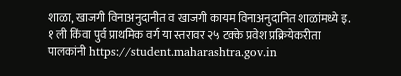शाळा, खाजगी विनाअनुदानीत व खाजगी कायम विनाअनुदानित शाळांमध्ये इ. १ ली किंवा पुर्व प्राथमिक वर्ग या स्तरावर २५ टक्के प्रवेश प्रक्रियेकरीता पालकांनी https://student.maharashtra.gov.in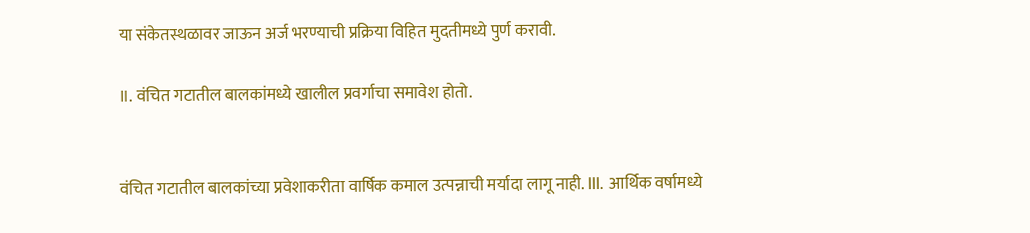या संकेतस्थळावर जाऊन अर्ज भरण्याची प्रक्रिया विहित मुदतीमध्ये पुर्ण करावी.

॥. वंचित गटातील बालकांमध्ये खालील प्रवर्गाचा समावेश होतो.


वंचित गटातील बालकांच्या प्रवेशाकरीता वार्षिक कमाल उत्पन्नाची मर्यादा लागू नाही. III. आर्थिक वर्षामध्ये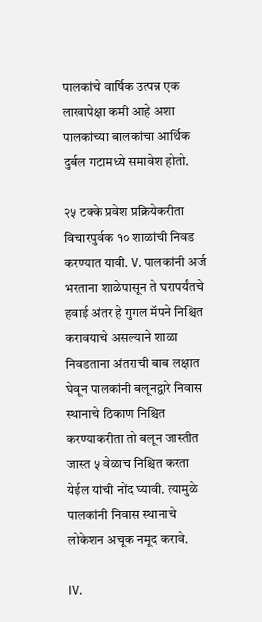पालकांचे वार्षिक उत्पन्न एक लाखापेक्षा कमी आहे अशा पालकांच्या बालकांचा आर्थिक दुर्बल गटामध्ये समावेश होतो.

२५ टक्के प्रवेश प्रक्रियेकरीता विचारपुर्वक १० शाळांची निवड करण्यात यावी. V. पालकांनी अर्ज भरताना शाळेपासून ते घरापर्यंतचे हवाई अंतर हे गुगल मॅपने निश्चित करावयाचे असल्याने शाळा निवडताना अंतराची बाब लक्षात घेवून पालकांनी बलूनद्वारे निवास स्थानाचे ठिकाण निश्चित करण्याकरीता तो बलून जास्तीत जास्त ५ वेळाच निश्चित करता येईल यांची नोंद घ्यावी. त्यामुळे पालकांनी निवास स्थानाचे लोकेशन अचूक नमूद करावे.

IV.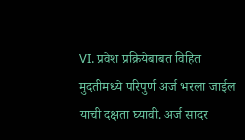VI. प्रवेश प्रक्रियेबाबत विहित मुदतीमध्ये परिपुर्ण अर्ज भरला जाईल याची दक्षता घ्यावी. अर्ज सादर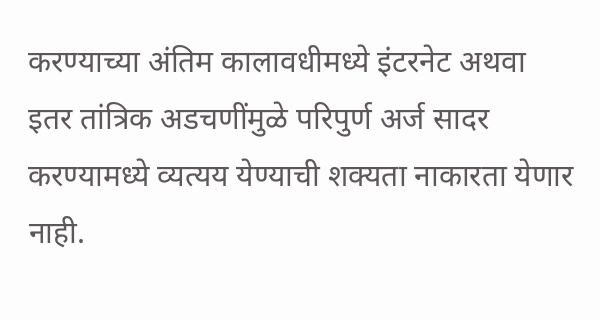करण्याच्या अंतिम कालावधीमध्ये इंटरनेट अथवा इतर तांत्रिक अडचणींमुळे परिपुर्ण अर्ज सादर करण्यामध्ये व्यत्यय येण्याची शक्यता नाकारता येणार नाही.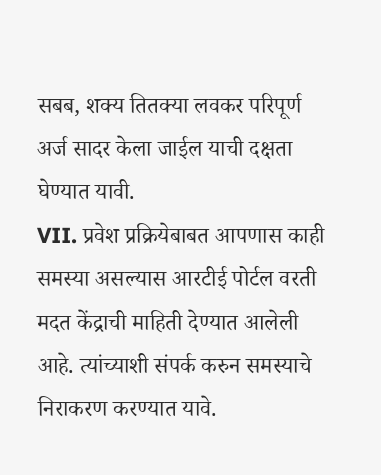सबब, शक्य तितक्या लवकर परिपूर्ण अर्ज सादर केला जाईल याची दक्षता घेण्यात यावी.
VII. प्रवेश प्रक्रियेबाबत आपणास काही समस्या असल्यास आरटीई पोर्टल वरती मदत केंद्राची माहिती देण्यात आलेली आहे. त्यांच्याशी संपर्क करुन समस्याचे निराकरण करण्यात यावे.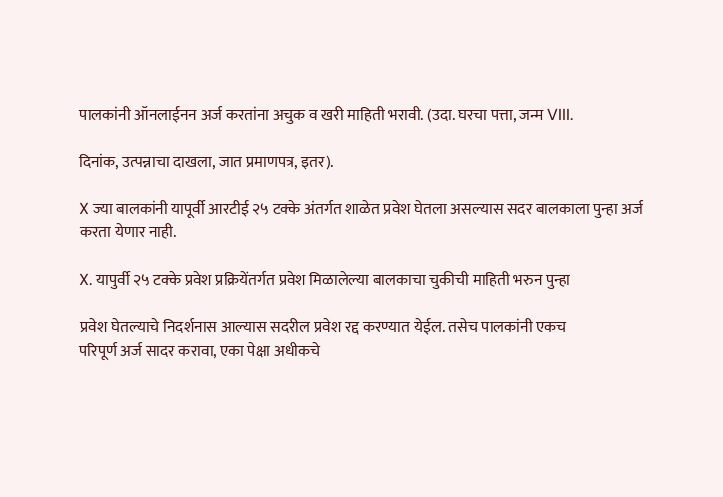पालकांनी ऑनलाईनन अर्ज करतांना अचुक व खरी माहिती भरावी. (उदा. घरचा पत्ता, जन्म VIII.

दिनांक, उत्पन्नाचा दाखला, जात प्रमाणपत्र, इतर).

X ज्या बालकांनी यापूर्वी आरटीई २५ टक्के अंतर्गत शाळेत प्रवेश घेतला असल्यास सदर बालकाला पुन्हा अर्ज करता येणार नाही.

X. यापुर्वी २५ टक्के प्रवेश प्रक्रियेंतर्गत प्रवेश मिळालेल्या बालकाचा चुकीची माहिती भरुन पुन्हा

प्रवेश घेतल्याचे निदर्शनास आल्यास सदरील प्रवेश रद्द करण्यात येईल. तसेच पालकांनी एकच
परिपूर्ण अर्ज सादर करावा, एका पेक्षा अधीकचे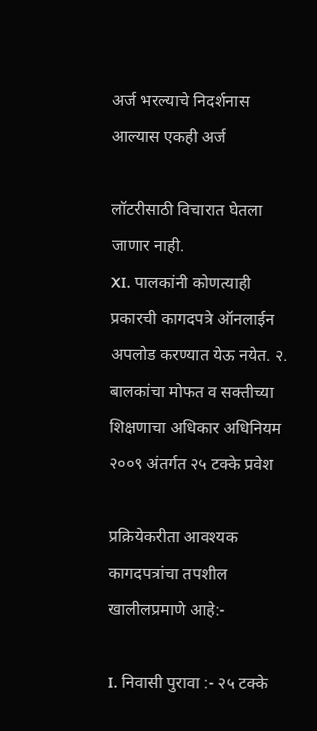अर्ज भरल्याचे निदर्शनास आल्यास एकही अर्ज

लॉटरीसाठी विचारात घेतला जाणार नाही.
XI. पालकांनी कोणत्याही प्रकारची कागदपत्रे ऑनलाईन अपलोड करण्यात येऊ नयेत. २. बालकांचा मोफत व सक्तीच्या शिक्षणाचा अधिकार अधिनियम २००९ अंतर्गत २५ टक्के प्रवेश

प्रक्रियेकरीता आवश्यक कागदपत्रांचा तपशील खालीलप्रमाणे आहे:-

I. निवासी पुरावा :- २५ टक्के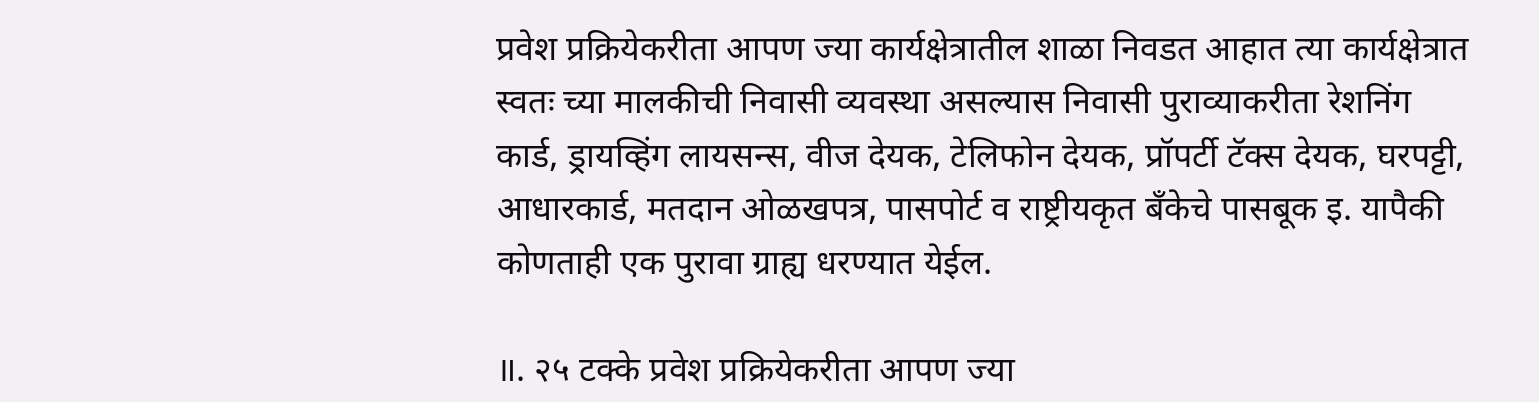प्रवेश प्रक्रियेकरीता आपण ज्या कार्यक्षेत्रातील शाळा निवडत आहात त्या कार्यक्षेत्रात स्वतः च्या मालकीची निवासी व्यवस्था असल्यास निवासी पुराव्याकरीता रेशनिंग कार्ड, ड्रायव्हिंग लायसन्स, वीज देयक, टेलिफोन देयक, प्रॉपर्टी टॅक्स देयक, घरपट्टी, आधारकार्ड, मतदान ओळखपत्र, पासपोर्ट व राष्ट्रीयकृत बँकेचे पासबूक इ. यापैकी कोणताही एक पुरावा ग्राह्य धरण्यात येईल.

॥. २५ टक्के प्रवेश प्रक्रियेकरीता आपण ज्या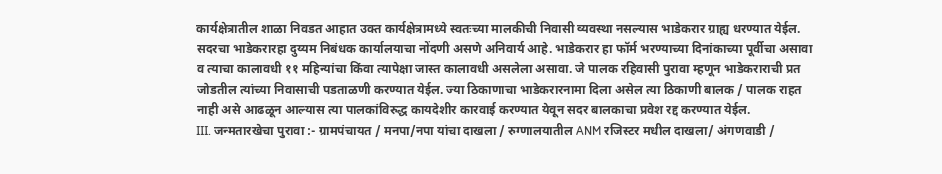कार्यक्षेत्रातील शाळा निवडत आहात उक्त कार्यक्षेत्रामध्ये स्वतःच्या मालकीची निवासी व्यवस्था नसल्यास भाडेकरार ग्राह्य धरण्यात येईल. सदरचा भाडेकरारहा दुय्यम निबंधक कार्यालयाचा नोंदणी असणे अनिवार्य आहे. भाडेकरार हा फॉर्म भरण्याच्या दिनांकाच्या पूर्वीचा असावा व त्याचा कालावधी ११ महिन्यांचा किंवा त्यापेक्षा जास्त कालावधी असलेला असावा. जे पालक रहिवासी पुरावा म्हणून भाडेकराराची प्रत जोडतील त्यांच्या निवासाची पडताळणी करण्यात येईल. ज्या ठिकाणाचा भाडेकरारनामा दिला असेल त्या ठिकाणी बालक / पालक राहत नाही असे आढळून आल्यास त्या पालकांविरुद्ध कायदेशीर कारवाई करण्यात येवून सदर बालकाचा प्रवेश रद्द करण्यात येईल.
III. जन्मतारखेचा पुरावा :- ग्रामपंचायत / मनपा/नपा यांचा दाखला / रुग्णालयातील ANM रजिस्टर मधील दाखला/ अंगणवाडी /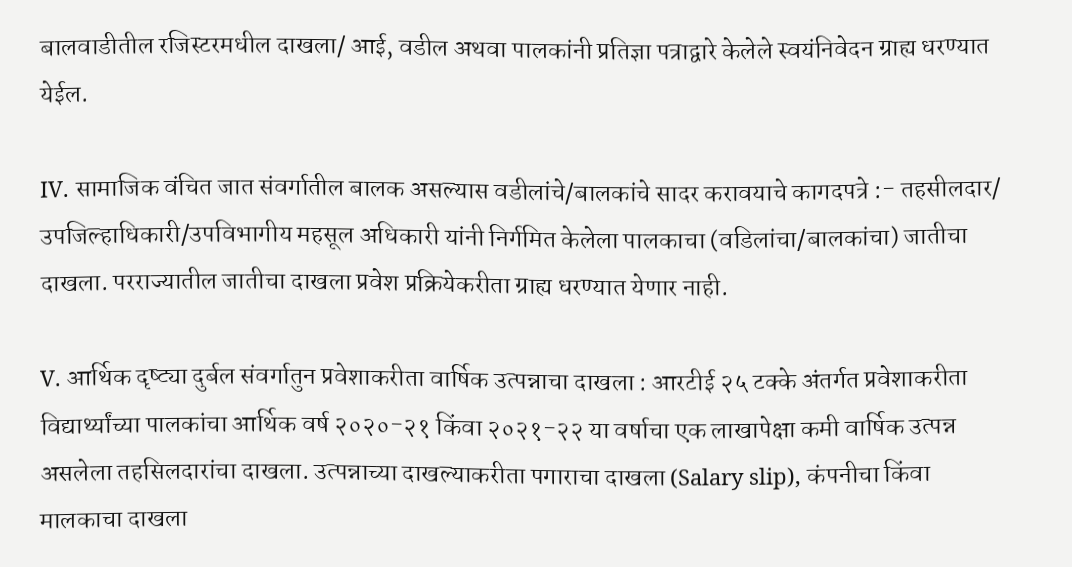बालवाडीतील रजिस्टरमधील दाखला/ आई, वडील अथवा पालकांनी प्रतिज्ञा पत्राद्वारे केलेले स्वयंनिवेदन ग्राह्य धरण्यात येईल.

IV. सामाजिक वंचित जात संवर्गातील बालक असल्यास वडीलांचे/बालकांचे सादर करावयाचे कागदपत्रे :- तहसीलदार/ उपजिल्हाधिकारी/उपविभागीय महसूल अधिकारी यांनी निर्गमित केलेला पालकाचा (वडिलांचा/बालकांचा) जातीचा दाखला. परराज्यातील जातीचा दाखला प्रवेश प्रक्रियेकरीता ग्राह्य धरण्यात येणार नाही.

V. आर्थिक दृष्ट्या दुर्बल संवर्गातुन प्रवेशाकरीता वार्षिक उत्पन्नाचा दाखला : आरटीई २५ टक्के अंतर्गत प्रवेशाकरीता विद्यार्थ्यांच्या पालकांचा आर्थिक वर्ष २०२०-२१ किंवा २०२१-२२ या वर्षाचा एक लाखापेक्षा कमी वार्षिक उत्पन्न असलेला तहसिलदारांचा दाखला. उत्पन्नाच्या दाखल्याकरीता पगाराचा दाखला (Salary slip), कंपनीचा किंवा मालकाचा दाखला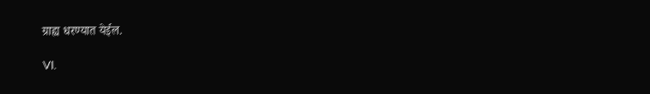ग्राह्य धरण्यात येईल.

VI.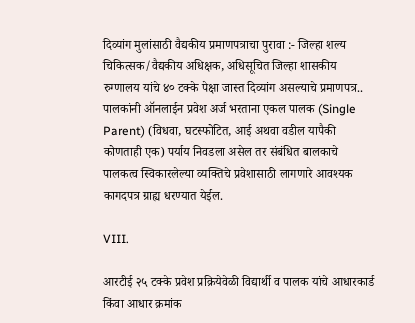दिव्यांग मुलांसाठी वैद्यकीय प्रमाणपत्राचा पुरावा :- जिल्हा शल्य चिकित्सक/वैद्यकीय अधिक्षक, अधिसूचित जिल्हा शासकीय रुग्णालय यांचे ४० टक्के पेक्षा जास्त दिव्यांग असल्याचे प्रमाणपत्र.. पालकांनी ऑनलाईन प्रवेश अर्ज भरताना एकल पालक (Single Parent) (विधवा, घटस्फोटित, आई अथवा वडील यापैकी कोणताही एक) पर्याय निवडला असेल तर संबंधित बालकाचे पालकत्व स्विकारलेल्या व्यक्तिचे प्रवेशासाठी लागणारे आवश्यक कागदपत्र ग्राह्य धरण्यात येईल.

VIII.

आरटीई २५ टक्के प्रवेश प्रक्रियेवेळी विद्यार्थी व पालक यांचे आधारकार्ड किंवा आधार क्रमांक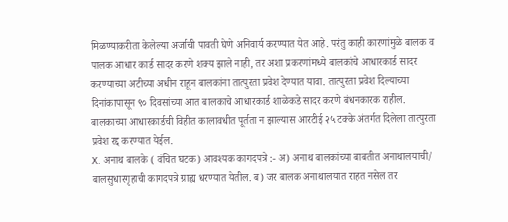मिळण्याकरीता केलेल्या अर्जाची पावती घेणे अनिवार्य करण्यात येत आहे. परंतु काही कारणांमुळे बालक व पालक आधार कार्ड सादर करणे शक्य झाले नाही, तर अशा प्रकरणांमध्ये बालकांचे आधारकार्ड सादर करण्याच्या अटीच्या अधीन राहून बालकांना तात्पुरता प्रवेश देण्यात यावा. तात्पुरता प्रवेश दिल्याच्या दिनांकापासून ९० दिवसांच्या आत बालकाचे आधारकार्ड शाळेकडे सादर करणे बंधनकारक राहील. बालकाच्या आधारकार्डची विहीत कालावधीत पूर्तता न झाल्यास आरटीई २५ टक्के अंतर्गत दिलेला तात्पुरता प्रवेश रद्द करण्यात येईल.
X. अनाथ बालके ( वंचित घटक) आवश्यक कागदपत्रे :- अ) अनाथ बालकांच्या बाबतीत अनाथालयाची/ बालसुधारगृहाची कागदपत्रे ग्राह्य धरण्यात येतील. ब) जर बालक अनाथालयात राहत नसेल तर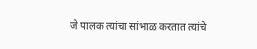जे पालक त्यांचा सांभाळ करतात त्यांचे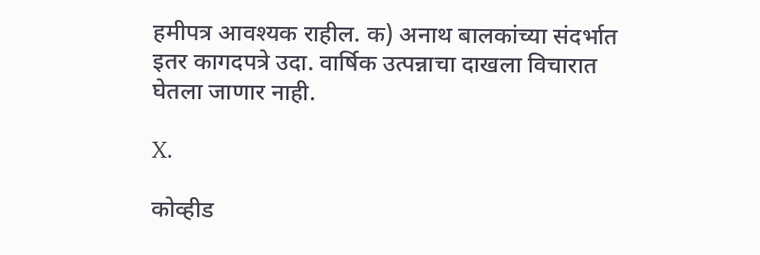हमीपत्र आवश्यक राहील. क) अनाथ बालकांच्या संदर्भात इतर कागदपत्रे उदा. वार्षिक उत्पन्नाचा दाखला विचारात घेतला जाणार नाही.

X.

कोव्हीड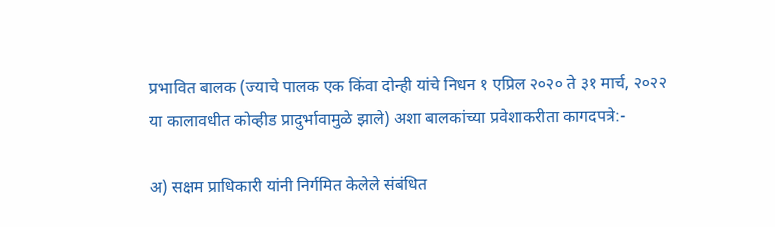प्रभावित बालक (ज्याचे पालक एक किंवा दोन्ही यांचे निधन १ एप्रिल २०२० ते ३१ मार्च, २०२२ या कालावधीत कोव्हीड प्रादुर्भावामुळे झाले) अशा बालकांच्या प्रवेशाकरीता कागदपत्रे:-

अ) सक्षम प्राधिकारी यांनी निर्गमित केलेले संबंधित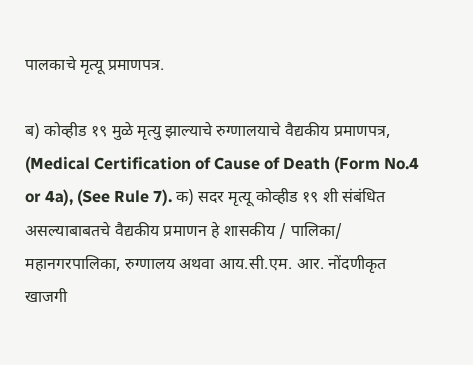पालकाचे मृत्यू प्रमाणपत्र.

ब) कोव्हीड १९ मुळे मृत्यु झाल्याचे रुग्णालयाचे वैद्यकीय प्रमाणपत्र, (Medical Certification of Cause of Death (Form No.4 or 4a), (See Rule 7). क) सदर मृत्यू कोव्हीड १९ शी संबंधित असल्याबाबतचे वैद्यकीय प्रमाणन हे शासकीय / पालिका/ महानगरपालिका, रुग्णालय अथवा आय.सी.एम. आर. नोंदणीकृत खाजगी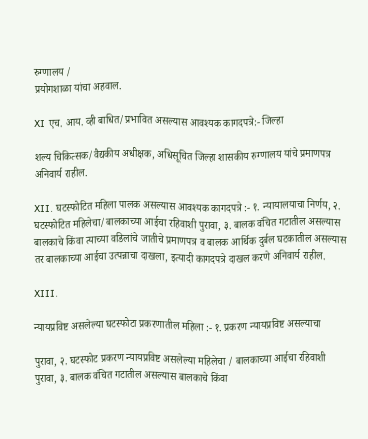रुग्णालय /
प्रयोगशाळा यांचा अहवाल.

XI एच. आय. व्ही बाधित/प्रभावित असल्यास आवश्यक कागदपत्रे:- जिल्हा

शल्य चिकित्सक/वैद्यकीय अधीक्षक, अधिसूचित जिल्हा शासकीय रुग्णालय यांचे प्रमाणपत्र अनिवार्य राहील.

XII. घटस्फोटित महिला पालक असल्यास आवश्यक कागदपत्रे :- १. न्यायालयाचा निर्णय, २. घटस्फोटित महिलेचा/बालकाच्या आईचा रहिवाशी पुरावा, ३. बालक वंचित गटातील असल्यास बालकाचे किंवा त्याच्या वडिलांचे जातीचे प्रमाणपत्र व बालक आर्थिक दुर्बल घटकातील असल्यास तर बालकाच्या आईचा उत्पन्नाचा दाखला, इत्यादी कागदपत्रे दाखल करणे अनिवार्य राहील.

XIII.

न्यायप्रविष्ट असलेल्या घटस्फोटा प्रकरणातील महिला :- १. प्रकरण न्यायप्रविष्ट असल्याचा

पुरावा, २. घटस्फोट प्रकरण न्यायप्रविष्ट असलेल्या महिलेचा / बालकाच्या आईचा रहिवाशी पुरावा, ३. बालक वंचित गटातील असल्यास बालकाचे किंवा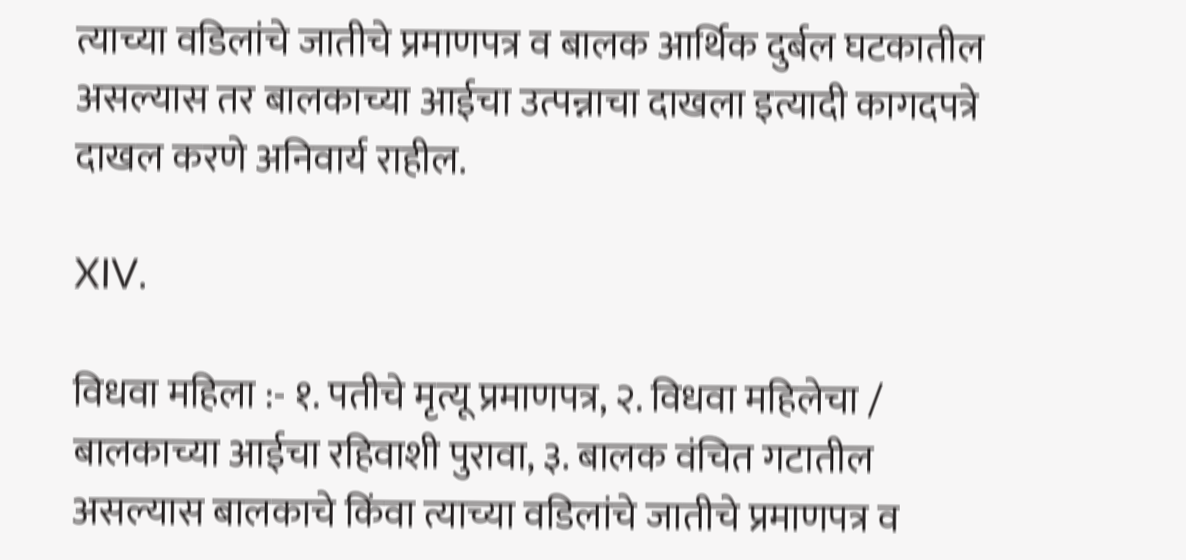त्याच्या वडिलांचे जातीचे प्रमाणपत्र व बालक आर्थिक दुर्बल घटकातील असल्यास तर बालकाच्या आईचा उत्पन्नाचा दाखला इत्यादी कागदपत्रे दाखल करणे अनिवार्य राहील.

XIV.

विधवा महिला :- १. पतीचे मृत्यू प्रमाणपत्र, २. विधवा महिलेचा / बालकाच्या आईचा रहिवाशी पुरावा, ३. बालक वंचित गटातील असल्यास बालकाचे किंवा त्याच्या वडिलांचे जातीचे प्रमाणपत्र व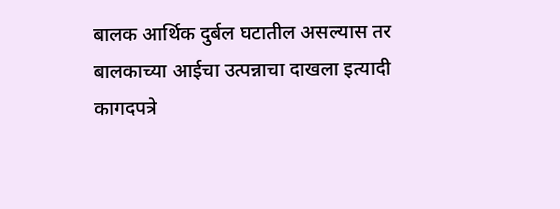बालक आर्थिक दुर्बल घटातील असल्यास तर बालकाच्या आईचा उत्पन्नाचा दाखला इत्यादी कागदपत्रे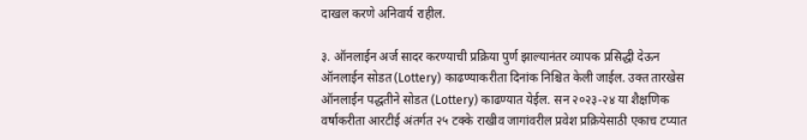दाखल करणे अनिवार्य राहील.

३. ऑनलाईन अर्ज सादर करण्याची प्रक्रिया पुर्ण झाल्यानंतर व्यापक प्रसिद्धी देऊन ऑनलाईन सोडत (Lottery) काढण्याकरीता दिनांक निश्चित केली जाईल. उक्त तारखेस ऑनलाईन पद्धतीने सोडत (Lottery) काढण्यात येईल. सन २०२३-२४ या शैक्षणिक वर्षाकरीता आरटीई अंतर्गत २५ टक्के राखीव जागांवरील प्रवेश प्रक्रियेसाठी एकाच टप्यात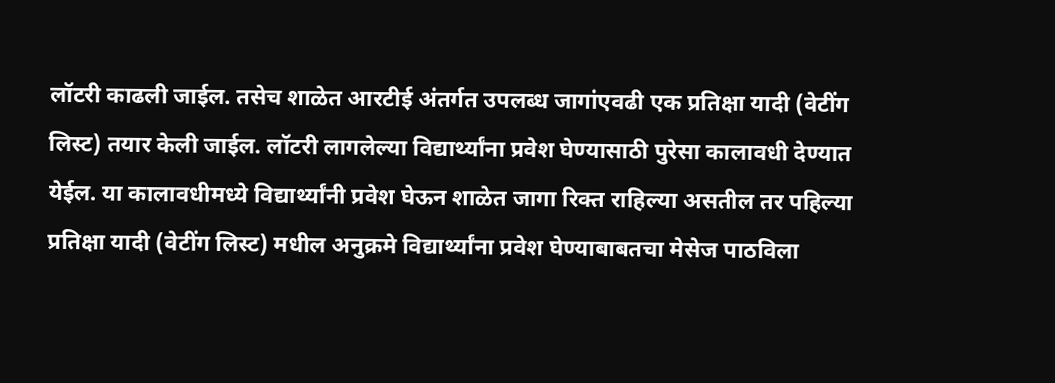लॉटरी काढली जाईल. तसेच शाळेत आरटीई अंतर्गत उपलब्ध जागांएवढी एक प्रतिक्षा यादी (वेटींग लिस्ट) तयार केली जाईल. लॉटरी लागलेल्या विद्यार्थ्यांना प्रवेश घेण्यासाठी पुरेसा कालावधी देण्यात येईल. या कालावधीमध्ये विद्यार्थ्यांनी प्रवेश घेऊन शाळेत जागा रिक्त राहिल्या असतील तर पहिल्या प्रतिक्षा यादी (वेटींग लिस्ट) मधील अनुक्रमे विद्यार्थ्यांना प्रवेश घेण्याबाबतचा मेसेज पाठविला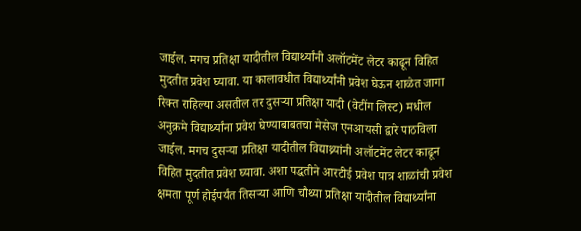जाईल. मगच प्रतिक्षा यादीतील विद्यार्थ्यांनी अलॉटमेंट लेटर काढून विहित मुदतीत प्रवेश घ्यावा. या कालावधीत विद्यार्थ्यांनी प्रवेश घेऊन शाळेत जागा रिक्त राहिल्या असतील तर दुसऱ्या प्रतिक्षा यादी (वेटींग लिस्ट) मधील अनुक्रमे विद्यार्थ्यांना प्रवेश घेण्याबाबतचा मेसेज एनआयसी द्वारे पाठविला जाईल. मगच दुसऱ्या प्रतिक्षा यादीतील विद्याथ्र्यांनी अलॉटमेंट लेटर काढून विहित मुदतीत प्रवेश घ्यावा. अशा पद्धतीने आरटीई प्रवेश पात्र शाळांची प्रवेश क्षमता पूर्ण होईपर्यंत तिसऱ्या आणि चौथ्या प्रतिक्षा यादीतील विद्यार्थ्यांना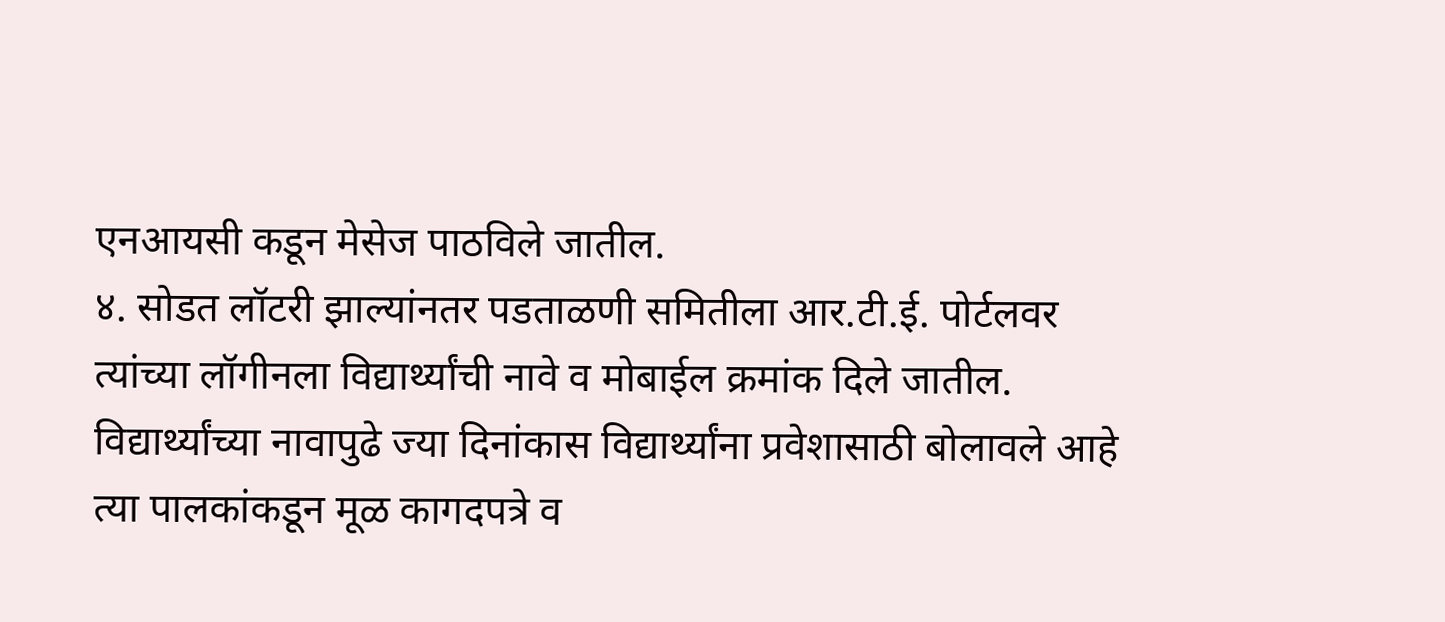एनआयसी कडून मेसेज पाठविले जातील.
४. सोडत लॉटरी झाल्यांनतर पडताळणी समितीला आर.टी.ई. पोर्टलवर त्यांच्या लॉगीनला विद्यार्थ्यांची नावे व मोबाईल क्रमांक दिले जातील. विद्यार्थ्यांच्या नावापुढे ज्या दिनांकास विद्यार्थ्यांना प्रवेशासाठी बोलावले आहे त्या पालकांकडून मूळ कागदपत्रे व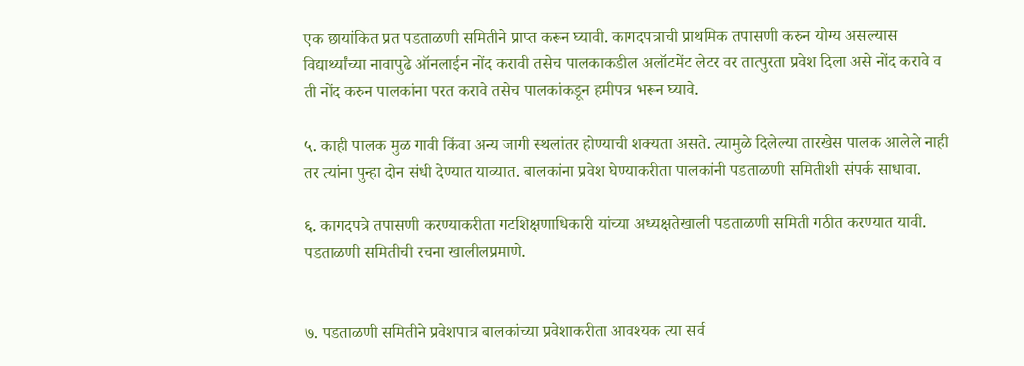एक छायांकित प्रत पडताळणी समितीने प्राप्त करून घ्यावी. कागदपत्राची प्राथमिक तपासणी करुन योग्य असल्यास विद्यार्थ्यांच्या नावापुढे ऑनलाईन नोंद करावी तसेच पालकाकडील अलॉटमेंट लेटर वर तात्पुरता प्रवेश दिला असे नोंद करावे व ती नोंद करुन पालकांना परत करावे तसेच पालकांकडून हमीपत्र भरून घ्यावे.

५. काही पालक मुळ गावी किंवा अन्य जागी स्थलांतर होण्याची शक्यता असते. त्यामुळे दिलेल्या तारखेस पालक आलेले नाही तर त्यांना पुन्हा दोन संधी देण्यात याव्यात. बालकांना प्रवेश घेण्याकरीता पालकांनी पडताळणी समितीशी संपर्क साधावा.

६. कागदपत्रे तपासणी करण्याकरीता गटशिक्षणाधिकारी यांच्या अध्यक्षतेखाली पडताळणी समिती गठीत करण्यात यावी. पडताळणी समितीची रचना खालीलप्रमाणे.


७. पडताळणी समितीने प्रवेशपात्र बालकांच्या प्रवेशाकरीता आवश्यक त्या सर्व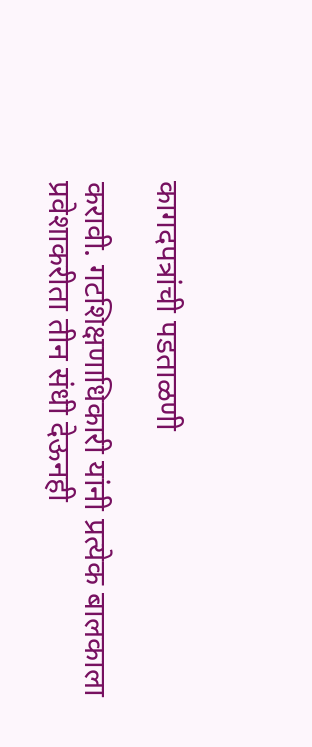कागदपत्रांची पडताळणी

करावी. गटशिक्षणाधिकारी यांनी प्रत्येक बालकाला प्रवेशाकरीता तीन संधी देऊनही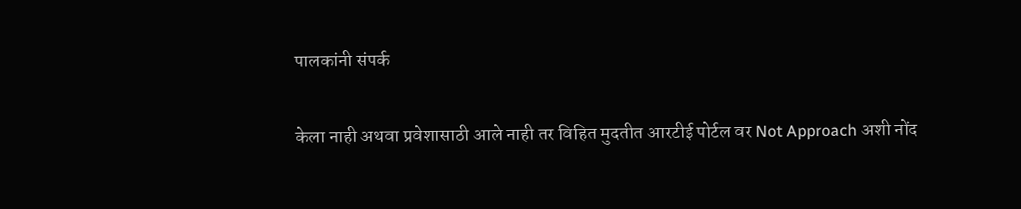पालकांनी संपर्क

केला नाही अथवा प्रवेशासाठी आले नाही तर विहित मुदतीत आरटीई पोर्टल वर Not Approach अशी नोंद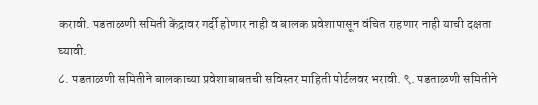करावी. पडताळणी समिती केंद्रावर गर्दी होणार नाही व बालक प्रवेशापासून वंचित राहणार नाही याची दक्षता घ्यावी.
८. पडताळणी समितीने बालकाच्या प्रवेशाबाबतची सविस्तर माहिती पोर्टलवर भरावी. ९. पडताळणी समितीने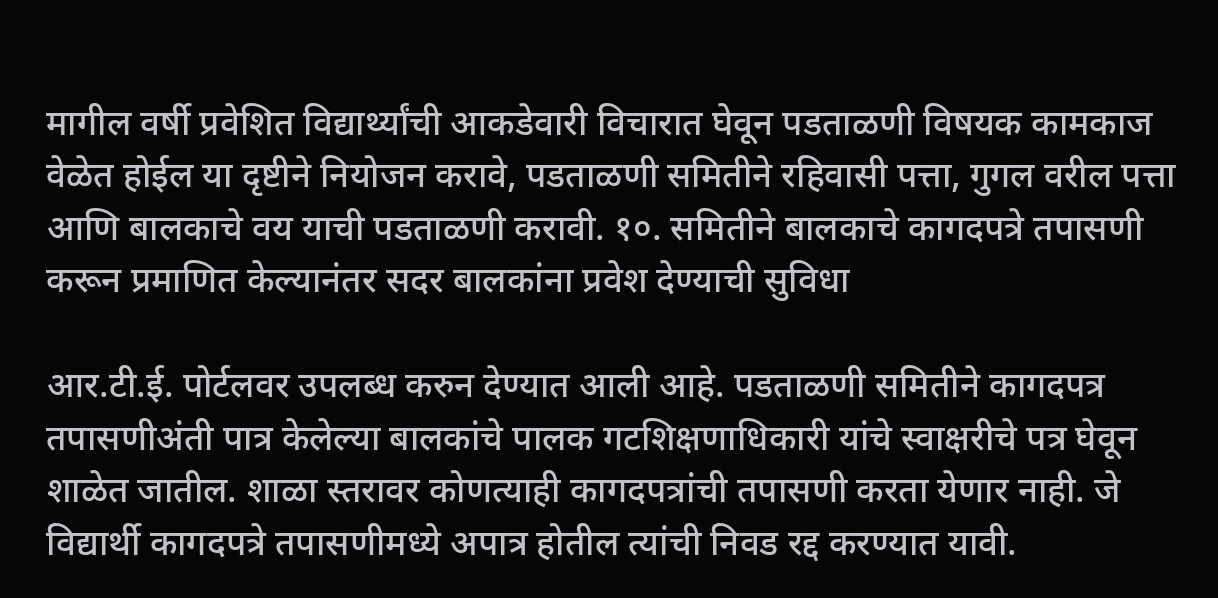मागील वर्षी प्रवेशित विद्यार्थ्यांची आकडेवारी विचारात घेवून पडताळणी विषयक कामकाज वेळेत होईल या दृष्टीने नियोजन करावे, पडताळणी समितीने रहिवासी पत्ता, गुगल वरील पत्ता आणि बालकाचे वय याची पडताळणी करावी. १०. समितीने बालकाचे कागदपत्रे तपासणी करून प्रमाणित केल्यानंतर सदर बालकांना प्रवेश देण्याची सुविधा

आर.टी.ई. पोर्टलवर उपलब्ध करुन देण्यात आली आहे. पडताळणी समितीने कागदपत्र तपासणीअंती पात्र केलेल्या बालकांचे पालक गटशिक्षणाधिकारी यांचे स्वाक्षरीचे पत्र घेवून शाळेत जातील. शाळा स्तरावर कोणत्याही कागदपत्रांची तपासणी करता येणार नाही. जे विद्यार्थी कागदपत्रे तपासणीमध्ये अपात्र होतील त्यांची निवड रद्द करण्यात यावी.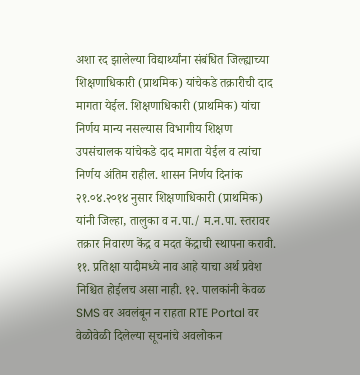अशा रद झालेल्या विद्यार्थ्यांना संबंधित जिल्ह्याच्या शिक्षणाधिकारी (प्राथमिक) यांचेकडे तक्रारीची दाद मागता येईल. शिक्षणाधिकारी (प्राथमिक) यांचा निर्णय मान्य नसल्यास विभागीय शिक्षण उपसंचालक यांचेकडे दाद मागता येईल व त्यांचा निर्णय अंतिम राहील. शासन निर्णय दिनांक २१.०४.२०१४ नुसार शिक्षणाधिकारी (प्राथमिक) यांनी जिल्हा, तालुका व न.पा./ म.न.पा. स्तरावर तक्रार निवारण केंद्र व मदत केंद्राची स्थापना करावी.
११. प्रतिक्षा यादीमध्ये नाव आहे याचा अर्थ प्रवेश निश्चित होईलच असा नाही. १२. पालकांनी केवळ SMS वर अवलंबून न राहता RTE Portal वर वेळोवेळी दिलेल्या सूचनांचे अवलोकन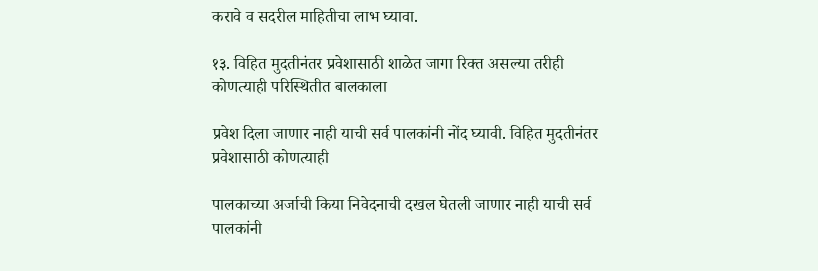करावे व सदरील माहितीचा लाभ घ्यावा.

१३. विहित मुदतीनंतर प्रवेशासाठी शाळेत जागा रिक्त असल्या तरीही कोणत्याही परिस्थितीत बालकाला

प्रवेश दिला जाणार नाही याची सर्व पालकांनी नोंद घ्यावी. विहित मुदतीनंतर प्रवेशासाठी कोणत्याही

पालकाच्या अर्जाची किया निवेदनाची दखल घेतली जाणार नाही याची सर्व पालकांनी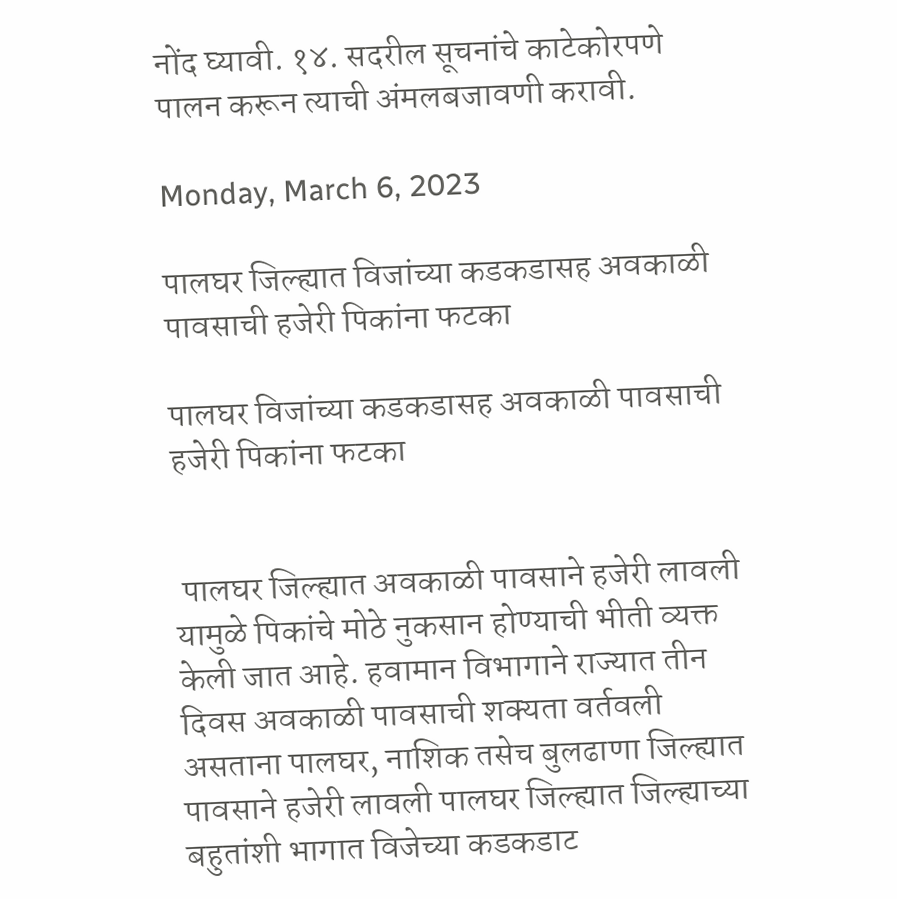नोंद घ्यावी. १४. सदरील सूचनांचे काटेकोरपणे पालन करून त्याची अंमलबजावणी करावी.

Monday, March 6, 2023

पालघर जिल्ह्यात विजांच्या कडकडासह अवकाळी पावसाची हजेरी पिकांना फटका

पालघर विजांच्या कडकडासह अवकाळी पावसाची हजेरी पिकांना फटका


 पालघर जिल्ह्यात अवकाळी पावसाने हजेरी लावली यामुळे पिकांचे मोठे नुकसान होण्याची भीती व्यक्त केली जात आहे. हवामान विभागाने राज्यात तीन दिवस अवकाळी पावसाची शक्यता वर्तवली असताना पालघर, नाशिक तसेच बुलढाणा जिल्ह्यात पावसाने हजेरी लावली पालघर जिल्ह्यात जिल्ह्याच्या बहुतांशी भागात विजेच्या कडकडाट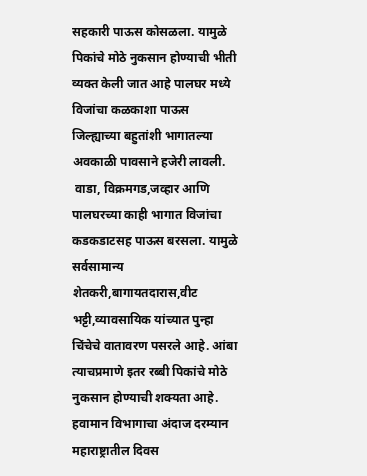सहकारी पाऊस कोसळला. यामुळे पिकांचे मोठे नुकसान होण्याची भीती व्यक्त केली जात आहे पालघर मध्ये विजांचा कळकाशा पाऊस जिल्ह्याच्या बहुतांशी भागातल्या अवकाळी पावसाने हजेरी लावली.
 वाडा, विक्रमगड,जव्हार आणि पालघरच्या काही भागात विजांचा कडकडाटसह पाऊस बरसला. यामुळे सर्वसामान्य शेतकरी,बागायतदारास,वीट भट्टी,व्यावसायिक यांच्यात पुन्हा चिंचेचे वातावरण पसरले आहे. आंबा त्याचप्रमाणे इतर रब्बी पिकांचे मोठे नुकसान होण्याची शक्यता आहे. हवामान विभागाचा अंदाज दरम्यान महाराष्ट्रातील दिवस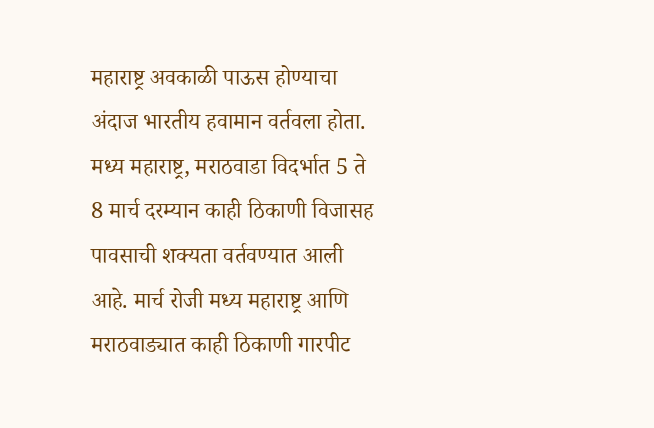महाराष्ट्र अवकाळी पाऊस होण्याचा अंदाज भारतीय हवामान वर्तवला होता. मध्य महाराष्ट्र, मराठवाडा विदर्भात 5 ते 8 मार्च दरम्यान काही ठिकाणी विजासह पावसाची शक्यता वर्तवण्यात आली आहे. मार्च रोजी मध्य महाराष्ट्र आणि मराठवाड्यात काही ठिकाणी गारपीट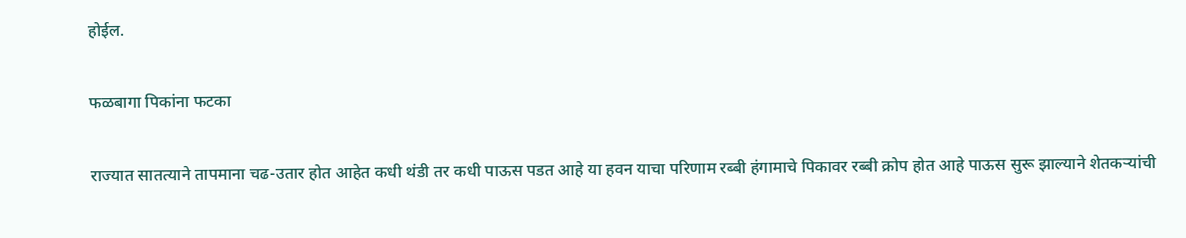होईल.

फळबागा पिकांना फटका

राज्यात सातत्याने तापमाना चढ-उतार होत आहेत कधी थंडी तर कधी पाऊस पडत आहे या हवन याचा परिणाम रब्बी हंगामाचे पिकावर रब्बी क्रोप होत आहे पाऊस सुरू झाल्याने शेतकऱ्यांची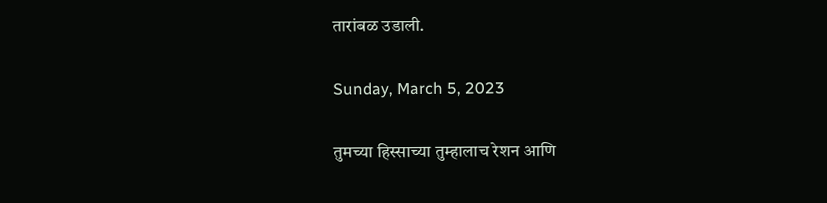तारांबळ उडाली.

Sunday, March 5, 2023

तुमच्या हिस्साच्या तुम्हालाच रेशन आणि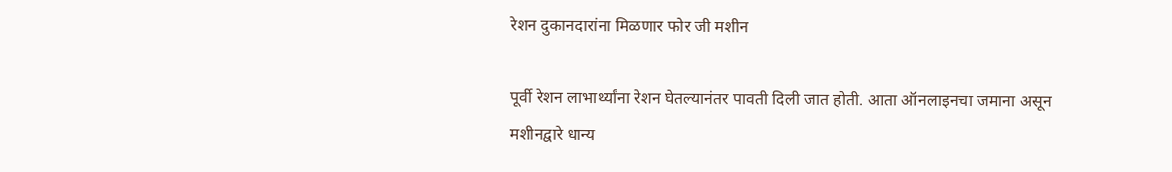रेशन दुकानदारांना मिळणार फोर जी मशीन

पूर्वी रेशन लाभार्थ्यांना रेशन घेतल्यानंतर पावती दिली जात होती. आता ऑनलाइनचा जमाना असून मशीनद्वारे धान्य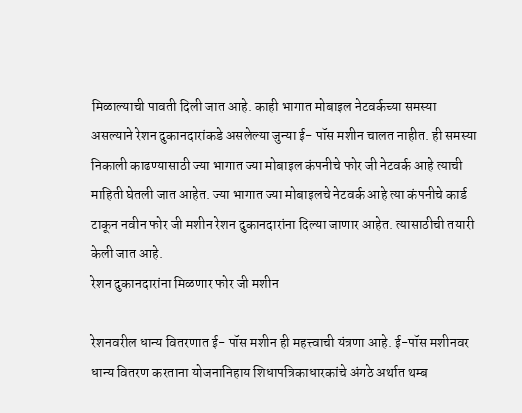मिळाल्याची पावती दिली जात आहे. काही भागात मोबाइल नेटवर्कच्या समस्या असल्याने रेशन दुकानदारांकडे असलेल्या जुन्या ई- पॉस मशीन चालत नाहीत. ही समस्या निकाली काढण्यासाठी ज्या भागात ज्या मोबाइल कंपनीचे फोर जी नेटवर्क आहे त्याची माहिती घेतली जात आहेत. ज्या भागात ज्या मोबाइलचे नेटवर्क आहे त्या कंपनीचे कार्ड टाकून नवीन फोर जी मशीन रेशन दुकानदारांना दिल्या जाणार आहेत. त्यासाठीची तयारी केली जात आहे.
रेशन दुकानदारांना मिळणार फोर जी मशीन

रेशनवरील धान्य वितरणात ई- पॉस मशीन ही महत्त्वाची यंत्रणा आहे. ई-पॉस मशीनवर धान्य वितरण करताना योजनानिहाय शिधापत्रिकाधारकांचे अंगठे अर्थात थम्ब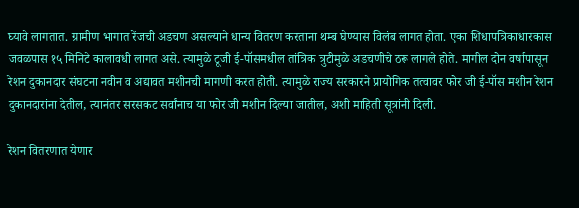घ्यावे लागतात. ग्रामीण भागात रेंजची अडचण असल्याने धान्य वितरण करताना थम्ब घेण्यास विलंब लागत होता. एका शिधापत्रिकाधारकास जवळपास १५ मिनिटे कालावधी लागत असे. त्यामुळे टूजी ई-पॉसमधील तांत्रिक त्रुटीमुळे अडचणीचे ठरू लागले होते. मागील दोन वर्षापासून रेशन दुकानदार संघटना नवीन व अद्यावत मशीनची मागणी करत होती. त्यामुळे राज्य सरकारने प्रायोगिक तत्वावर फोर जी ई-पॉस मशीन रेशन दुकानदारांना देतील, त्यानंतर सरसकट सर्वांनाच या फोर जी मशीन दिल्या जातील, अशी माहिती सूत्रांनी दिली.

रेशन वितरणात येणार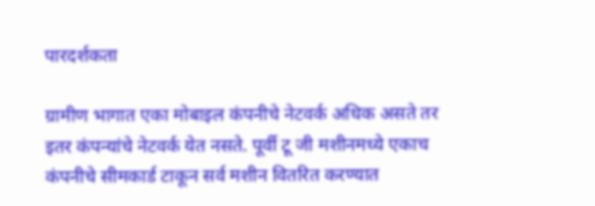पारदर्शकता

ग्रामीण भागात एका मोबाइल कंपनीचे नेटवर्क अधिक असते तर इतर कंपन्यांचे नेटवर्क येत नसते. पूर्वी टू जी मशीनमध्ये एकाच कंपनीचे सीमकार्ड टाकून सर्व मशीन वितरित करण्यात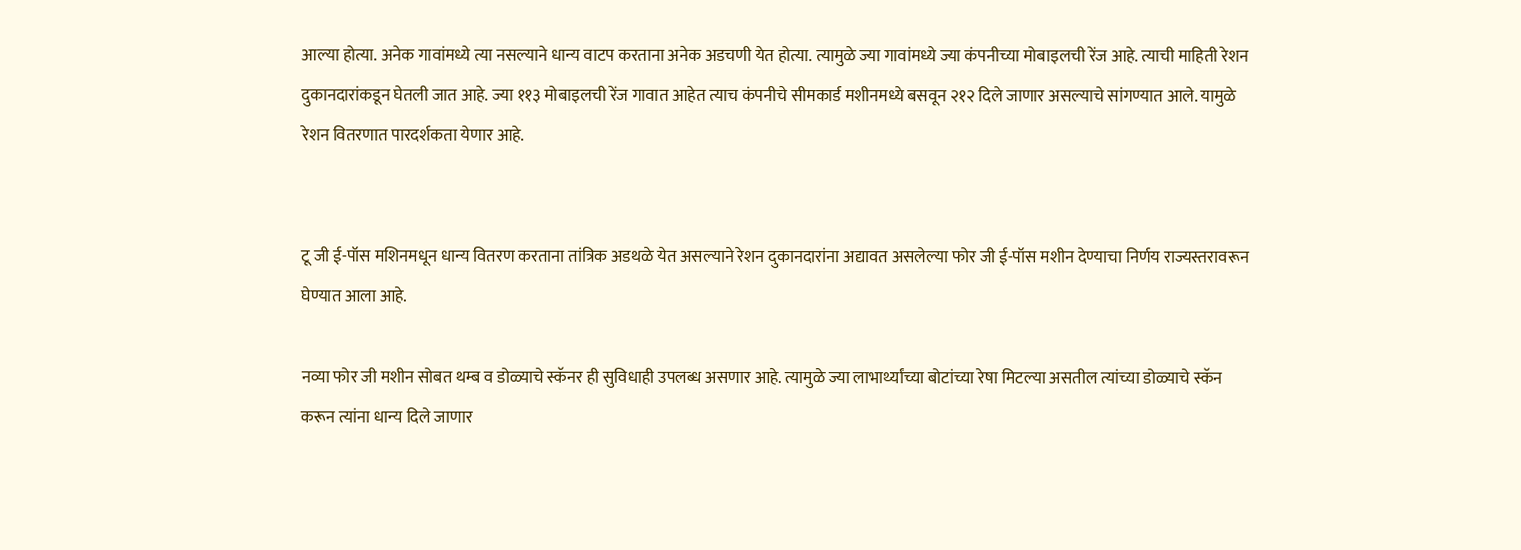आल्या होत्या. अनेक गावांमध्ये त्या नसल्याने धान्य वाटप करताना अनेक अडचणी येत होत्या. त्यामुळे ज्या गावांमध्ये ज्या कंपनीच्या मोबाइलची रेंज आहे. त्याची माहिती रेशन दुकानदारांकडून घेतली जात आहे. ज्या ११३ मोबाइलची रेंज गावात आहेत त्याच कंपनीचे सीमकार्ड मशीनमध्ये बसवून २१२ दिले जाणार असल्याचे सांगण्यात आले. यामुळे रेशन वितरणात पारदर्शकता येणार आहे.


टू जी ई-पॉस मशिनमधून धान्य वितरण करताना तांत्रिक अडथळे येत असल्याने रेशन दुकानदारांना अद्यावत असलेल्या फोर जी ई-पॉस मशीन देण्याचा निर्णय राज्यस्तरावरून घेण्यात आला आहे.

नव्या फोर जी मशीन सोबत थम्ब व डोळ्याचे स्कॅनर ही सुविधाही उपलब्ध असणार आहे. त्यामुळे ज्या लाभार्थ्यांच्या बोटांच्या रेषा मिटल्या असतील त्यांच्या डोळ्याचे स्कॅन करून त्यांना धान्य दिले जाणार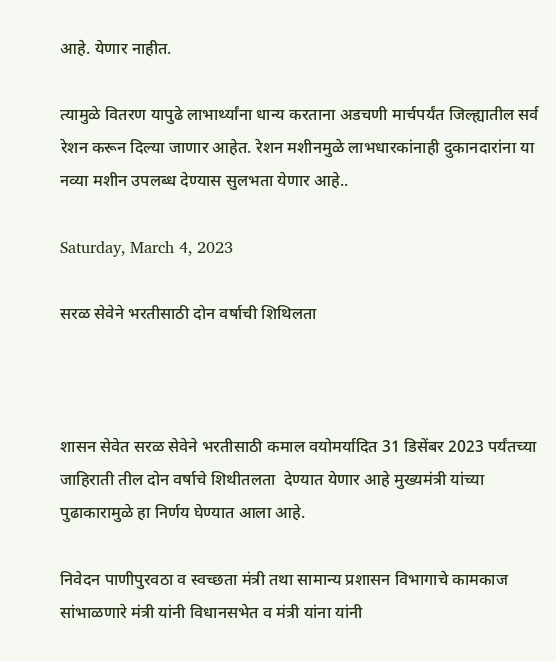आहे. येणार नाहीत.

त्यामुळे वितरण यापुढे लाभार्थ्यांना धान्य करताना अडचणी मार्चपर्यंत जिल्ह्यातील सर्व रेशन करून दिल्या जाणार आहेत. रेशन मशीनमुळे लाभधारकांनाही दुकानदारांना या नव्या मशीन उपलब्ध देण्यास सुलभता येणार आहे..

Saturday, March 4, 2023

सरळ सेवेने भरतीसाठी दोन वर्षाची शिथिलता



शासन सेवेत सरळ सेवेने भरतीसाठी कमाल वयोमर्यादित 31 डिसेंबर 2023 पर्यंतच्या  जाहिराती तील दोन वर्षाचे शिथीतलता  देण्यात येणार आहे मुख्यमंत्री यांच्या  पुढाकारामुळे हा निर्णय घेण्यात आला आहे.

निवेदन पाणीपुरवठा व स्वच्छता मंत्री तथा सामान्य प्रशासन विभागाचे कामकाज सांभाळणारे मंत्री यांनी विधानसभेत व मंत्री यांना यांनी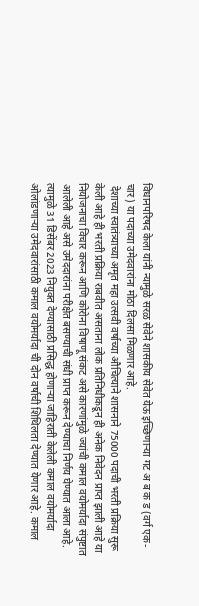विधानपरिषद केला यांनी न्यामुळे सरळ सेवेने शासकीय सेवेत येऊ इच्छिणाऱ्या गट अ ब क ड (वर्ग एक-चार) या पदाच्या उमेदवारांना मोठा दिलसा मिळणार आहे.
 देशाच्या स्वातंत्र्याच्या अमृत महा उत्सवी वर्षाच्या औचित्याने शासनाने 75000 पदाची भरती प्रक्रिया सुरू केली आहे ही भरती प्रक्रिया राबवीत असताना लोक प्रतिनिधीकडून ही अनेक निवेदन प्राप्त झाली आहे या नियोजनाचा विचार करून आणि कोरोना विषाणू संकट असे कारणांमुळे ज्यांची कमाल वयोमर्यादा संपुष्टात आलेली आहे असे उमेददारांना परीक्षेत बसण्याची संधी प्राप्त करून देण्याचा निर्णय घेण्यात आला आहे. त्यामुळे 31 डिसेंबर 2023 नियुक्त देण्यासाठी प्रसिद्ध होणाऱ्या जाहिराती केलेली कमाल वयोमर्यादा ओलांडणाऱ्या उमेदवारांसाठी कमाल वयोमर्यादा ची दोन वर्षाची शिथिलता देण्यात येणार आहे. कमाल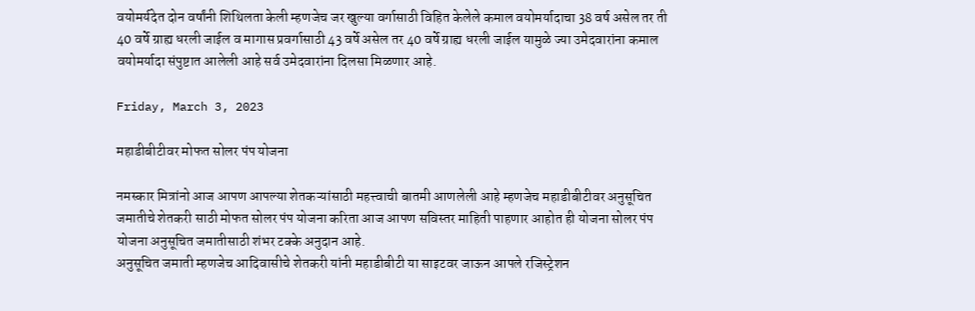वयोमर्यदेत दोन वर्षांनी शिथिलता केली म्हणजेच जर खुल्या वर्गासाठी विहित केलेले कमाल वयोमर्यादाचा 38 वर्ष असेल तर ती 40 वर्षे ग्राह्य धरली जाईल व मागास प्रवर्गासाठी 43 वर्षे असेल तर 40 वर्षे ग्राह्य धरली जाईल यामुळे ज्या उमेदवारांना कमाल वयोमर्यादा संपुष्टात आलेली आहे सर्व उमेदवारांना दिलसा मिळणार आहे.

Friday, March 3, 2023

महाडीबीटीवर मोफत सोलर पंप योजना

नमस्कार मित्रांनो आज आपण आपल्या शेतकऱ्यांसाठी महत्त्वाची बातमी आणलेली आहे म्हणजेच महाडीबीटीवर अनुसूचित जमातीचे शेतकरी साठी मोफत सोलर पंप योजना करिता आज आपण सविस्तर माहिती पाहणार आहोत ही योजना सोलर पंप योजना अनुसूचित जमातीसाठी शंभर टक्के अनुदान आहे.
अनुसूचित जमाती म्हणजेच आदिवासीचे शेतकरी यांनी महाडीबीटी या साइटवर जाऊन आपले रजिस्ट्रेशन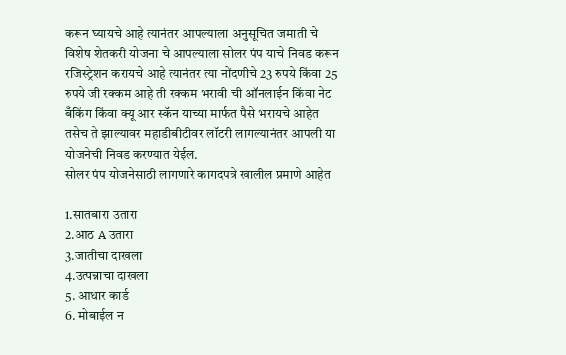करून घ्यायचे आहे त्यानंतर आपल्याला अनुसूचित जमाती चे विशेष शेतकरी योजना चे आपल्याला सोलर पंप याचे निवड करून रजिस्ट्रेशन करायचे आहे त्यानंतर त्या नोंदणीचे 23 रुपये किंवा 25 रुपये जी रक्कम आहे ती रक्कम भरावी ची ऑनलाईन किंवा नेट बँकिंग किंवा क्यू आर स्कॅन याच्या मार्फत पैसे भरायचे आहेत तसेच ते झाल्यावर महाडीबीटीवर लॉटरी लागल्यानंतर आपली या योजनेची निवड करण्यात येईल.
सोलर पंप योजनेसाठी लागणारे कागदपत्रे खालील प्रमाणे आहेत

1.सातबारा उतारा
2.आठ A उतारा
3.जातीचा दाखला
4.उत्पन्नाचा दाखला
5. आधार कार्ड
6. मोबाईल न